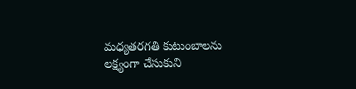మధ్యతరగతి కుటుంబాలను లక్ష్యంగా చేసుకుని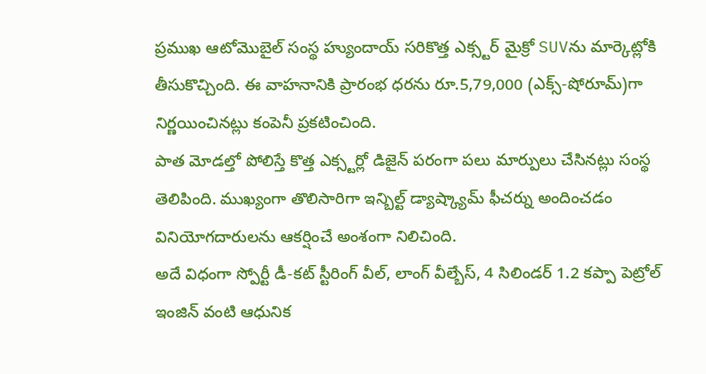ప్రముఖ ఆటోమొబైల్ సంస్థ హ్యుందాయ్ సరికొత్త ఎక్స్టర్ మైక్రో SUVను మార్కెట్లోకి తీసుకొచ్చింది. ఈ వాహనానికి ప్రారంభ ధరను రూ.5,79,000 (ఎక్స్-షోరూమ్)గా నిర్ణయించినట్లు కంపెనీ ప్రకటించింది.
పాత మోడల్తో పోలిస్తే కొత్త ఎక్స్టర్లో డిజైన్ పరంగా పలు మార్పులు చేసినట్లు సంస్థ తెలిపింది. ముఖ్యంగా తొలిసారిగా ఇన్బిల్ట్ డ్యాష్క్యామ్ ఫీచర్ను అందించడం వినియోగదారులను ఆకర్షించే అంశంగా నిలిచింది.
అదే విధంగా స్పోర్టీ డీ-కట్ స్టీరింగ్ వీల్, లాంగ్ వీల్బేస్, 4 సిలిండర్ 1.2 కప్పా పెట్రోల్ ఇంజిన్ వంటి ఆధునిక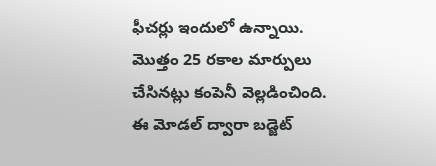ఫీచర్లు ఇందులో ఉన్నాయి. మొత్తం 25 రకాల మార్పులు చేసినట్లు కంపెనీ వెల్లడించింది. ఈ మోడల్ ద్వారా బడ్జెట్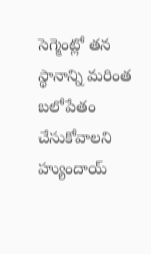సెగ్మెంట్లో తన స్థానాన్ని మరింత బలోపేతం చేసుకోవాలని హ్యుందాయ్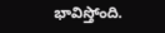భావిస్తోంది.